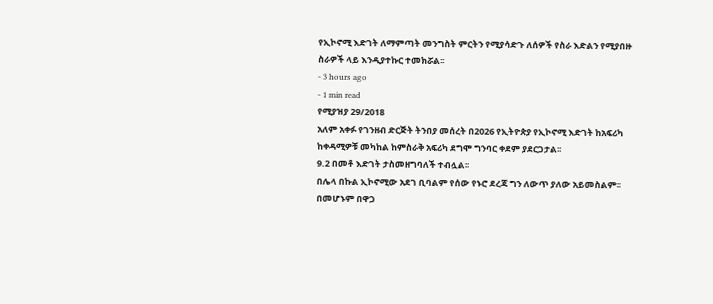የኢኮኖሚ እድገት ለማምጣት መንግስት ምርትን የሚያሳድጉ ለሰዎች የስራ እድልን የሚያበዙ ስራዎች ላይ እንዲያተኩር ተመክሯል፡፡
- 3 hours ago
- 1 min read
የሚያዝያ 29/2018
አለም አቀፉ የገንዘብ ድርጅት ትንበያ መሰረት በ2026 የኢትዮጵያ የኢኮኖሚ እድገት ከአፍሪካ ከቀዳሚዎቹ መካከል ከምስራቅ አፍሪካ ደግሞ ግንባር ቀደም ያደርጋታል፡፡
9.2 በመቶ እድገት ታስመዘግባለች ተብሏል፡፡
በሌላ በኩል ኢኮኖሚው አደገ ቢባልም የሰው የኑሮ ደረጃ ግን ለውጥ ያለው አይመስልም፡፡
በመሆኑም በዋጋ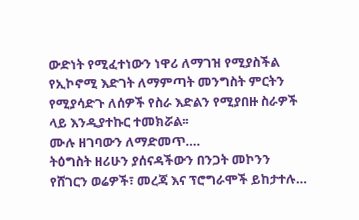ውድነት የሚፈተነውን ነዋሪ ለማገዝ የሚያስችል የኢኮኖሚ እድገት ለማምጣት መንግስት ምርትን የሚያሳድጉ ለሰዎች የስራ እድልን የሚያበዙ ስራዎች ላይ እንዲያተኩር ተመክሯል፡፡
ሙሉ ዘገባውን ለማድመጥ….
ትዕግስት ዘሪሁን ያሰናዳችውን በንጋት መኮንን
የሸገርን ወሬዎች፣ መረጃ እና ፕሮግራሞች ይከታተሉ…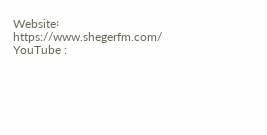Website፡ https://www.shegerfm.com/
YouTube :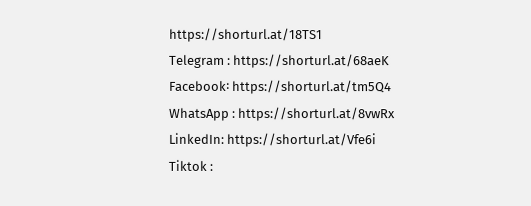https://shorturl.at/18TS1
Telegram : https://shorturl.at/68aeK
Facebook፡ https://shorturl.at/tm5Q4
WhatsApp : https://shorturl.at/8vwRx
LinkedIn: https://shorturl.at/Vfe6i
Tiktok :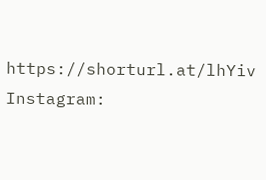https://shorturl.at/lhYiv
Instagram: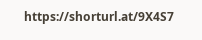https://shorturl.at/9X4S7